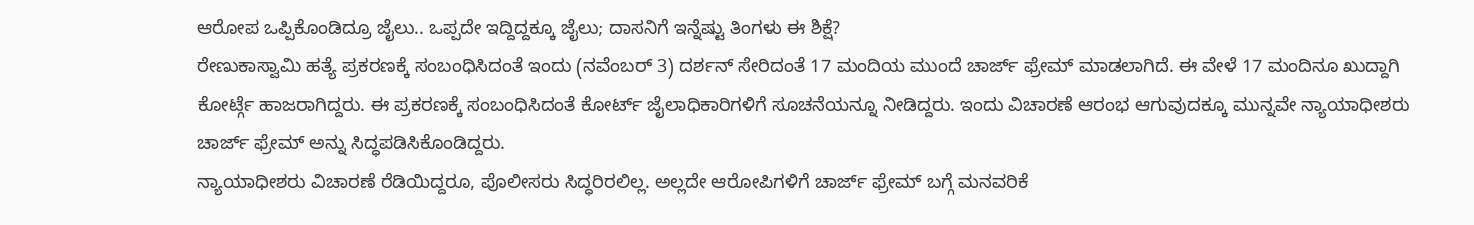ಆರೋಪ ಒಪ್ಪಿಕೊಂಡಿದ್ರೂ ಜೈಲು.. ಒಪ್ಪದೇ ಇದ್ದಿದ್ದಕ್ಕೂ ಜೈಲು; ದಾಸನಿಗೆ ಇನ್ನೆಷ್ಟು ತಿಂಗಳು ಈ ಶಿಕ್ಷೆ?
ರೇಣುಕಾಸ್ವಾಮಿ ಹತ್ಯೆ ಪ್ರಕರಣಕ್ಕೆ ಸಂಬಂಧಿಸಿದಂತೆ ಇಂದು (ನವೆಂಬರ್ 3) ದರ್ಶನ್ ಸೇರಿದಂತೆ 17 ಮಂದಿಯ ಮುಂದೆ ಚಾರ್ಜ್ ಫ್ರೇಮ್ ಮಾಡಲಾಗಿದೆ. ಈ ವೇಳೆ 17 ಮಂದಿನೂ ಖುದ್ದಾಗಿ ಕೋರ್ಟ್ಗೆ ಹಾಜರಾಗಿದ್ದರು. ಈ ಪ್ರಕರಣಕ್ಕೆ ಸಂಬಂಧಿಸಿದಂತೆ ಕೋರ್ಟ್ ಜೈಲಾಧಿಕಾರಿಗಳಿಗೆ ಸೂಚನೆಯನ್ನೂ ನೀಡಿದ್ದರು. ಇಂದು ವಿಚಾರಣೆ ಆರಂಭ ಆಗುವುದಕ್ಕೂ ಮುನ್ನವೇ ನ್ಯಾಯಾಧೀಶರು ಚಾರ್ಜ್ ಫ್ರೇಮ್ ಅನ್ನು ಸಿದ್ಧಪಡಿಸಿಕೊಂಡಿದ್ದರು.
ನ್ಯಾಯಾಧೀಶರು ವಿಚಾರಣೆ ರೆಡಿಯಿದ್ದರೂ, ಪೊಲೀಸರು ಸಿದ್ಧರಿರಲಿಲ್ಲ. ಅಲ್ಲದೇ ಆರೋಪಿಗಳಿಗೆ ಚಾರ್ಜ್ ಫ್ರೇಮ್ ಬಗ್ಗೆ ಮನವರಿಕೆ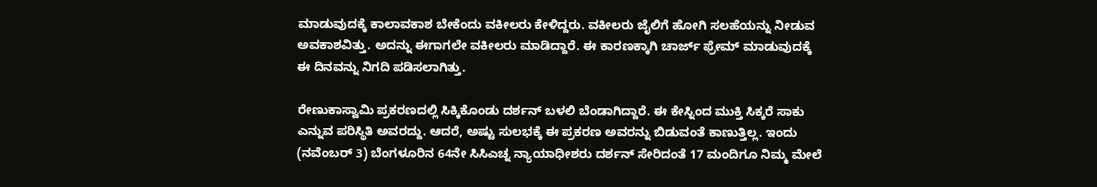ಮಾಡುವುದಕ್ಕೆ ಕಾಲಾವಕಾಶ ಬೇಕೆಂದು ವಕೀಲರು ಕೇಳಿದ್ದರು. ವಕೀಲರು ಜೈಲಿಗೆ ಹೋಗಿ ಸಲಹೆಯನ್ನು ನೀಡುವ ಅವಕಾಶವಿತ್ತು. ಅದನ್ನು ಈಗಾಗಲೇ ವಕೀಲರು ಮಾಡಿದ್ದಾರೆ. ಈ ಕಾರಣಕ್ಕಾಗಿ ಚಾರ್ಜ್ ಫ್ರೇಮ್ ಮಾಡುವುದಕ್ಕೆ ಈ ದಿನವನ್ನು ನಿಗದಿ ಪಡಿಸಲಾಗಿತ್ತು.

ರೇಣುಕಾಸ್ವಾಮಿ ಪ್ರಕರಣದಲ್ಲಿ ಸಿಕ್ಕಿಕೊಂಡು ದರ್ಶನ್ ಬಳಲಿ ಬೆಂಡಾಗಿದ್ದಾರೆ. ಈ ಕೇಸ್ನಿಂದ ಮುಕ್ತಿ ಸಿಕ್ಕರೆ ಸಾಕು ಎನ್ನುವ ಪರಿಸ್ಥಿತಿ ಅವರದ್ದು. ಆದರೆ, ಅಷ್ಟು ಸುಲಭಕ್ಕೆ ಈ ಪ್ರಕರಣ ಅವರನ್ನು ಬಿಡುವಂತೆ ಕಾಣುತ್ತಿಲ್ಲ. ಇಂದು (ನವೆಂಬರ್ 3) ಬೆಂಗಳೂರಿನ 64ನೇ ಸಿಸಿಎಚ್ನ ನ್ಯಾಯಾಧೀಶರು ದರ್ಶನ್ ಸೇರಿದಂತೆ 17 ಮಂದಿಗೂ ನಿಮ್ಮ ಮೇಲೆ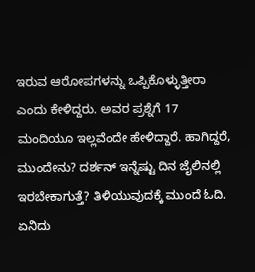ಇರುವ ಆರೋಪಗಳನ್ನು ಒಪ್ಪಿಕೊಳ್ಳುತ್ತೀರಾ ಎಂದು ಕೇಳಿದ್ದರು. ಅವರ ಪ್ರಶ್ನೆಗೆ 17 ಮಂದಿಯೂ ಇಲ್ಲವೆಂದೇ ಹೇಳಿದ್ದಾರೆ. ಹಾಗಿದ್ದರೆ, ಮುಂದೇನು? ದರ್ಶನ್ ಇನ್ನೆಷ್ಟು ದಿನ ಜೈಲಿನಲ್ಲಿ ಇರಬೇಕಾಗುತ್ತೆ? ತಿಳಿಯುವುದಕ್ಕೆ ಮುಂದೆ ಓದಿ.
ಏನಿದು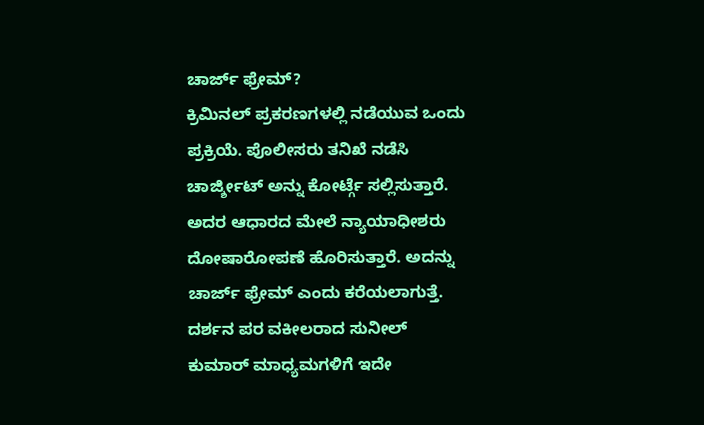ಚಾರ್ಜ್ ಫ್ರೇಮ್?
ಕ್ರಿಮಿನಲ್ ಪ್ರಕರಣಗಳಲ್ಲಿ ನಡೆಯುವ ಒಂದು ಪ್ರಕ್ರಿಯೆ. ಪೊಲೀಸರು ತನಿಖೆ ನಡೆಸಿ ಚಾರ್ಜ್ಶೀಟ್ ಅನ್ನು ಕೋರ್ಟ್ಗೆ ಸಲ್ಲಿಸುತ್ತಾರೆ. ಅದರ ಆಧಾರದ ಮೇಲೆ ನ್ಯಾಯಾಧೀಶರು ದೋಷಾರೋಪಣೆ ಹೊರಿಸುತ್ತಾರೆ. ಅದನ್ನು ಚಾರ್ಜ್ ಫ್ರೇಮ್ ಎಂದು ಕರೆಯಲಾಗುತ್ತೆ. ದರ್ಶನ ಪರ ವಕೀಲರಾದ ಸುನೀಲ್ ಕುಮಾರ್ ಮಾಧ್ಯಮಗಳಿಗೆ ಇದೇ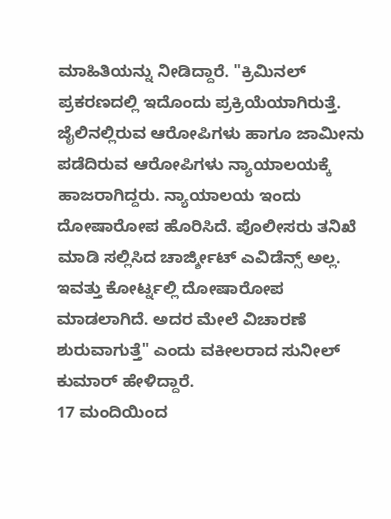ಮಾಹಿತಿಯನ್ನು ನೀಡಿದ್ದಾರೆ. "ಕ್ರಿಮಿನಲ್ ಪ್ರಕರಣದಲ್ಲಿ ಇದೊಂದು ಪ್ರಕ್ರಿಯೆಯಾಗಿರುತ್ತೆ. ಜೈಲಿನಲ್ಲಿರುವ ಆರೋಪಿಗಳು ಹಾಗೂ ಜಾಮೀನು ಪಡೆದಿರುವ ಆರೋಪಿಗಳು ನ್ಯಾಯಾಲಯಕ್ಕೆ ಹಾಜರಾಗಿದ್ದರು. ನ್ಯಾಯಾಲಯ ಇಂದು ದೋಷಾರೋಪ ಹೊರಿಸಿದೆ. ಪೊಲೀಸರು ತನಿಖೆ ಮಾಡಿ ಸಲ್ಲಿಸಿದ ಚಾರ್ಜ್ಶೀಟ್ ಎವಿಡೆನ್ಸ್ ಅಲ್ಲ. ಇವತ್ತು ಕೋರ್ಟ್ನಲ್ಲಿ ದೋಷಾರೋಪ ಮಾಡಲಾಗಿದೆ. ಅದರ ಮೇಲೆ ವಿಚಾರಣೆ ಶುರುವಾಗುತ್ತೆ" ಎಂದು ವಕೀಲರಾದ ಸುನೀಲ್ ಕುಮಾರ್ ಹೇಳಿದ್ದಾರೆ.
17 ಮಂದಿಯಿಂದ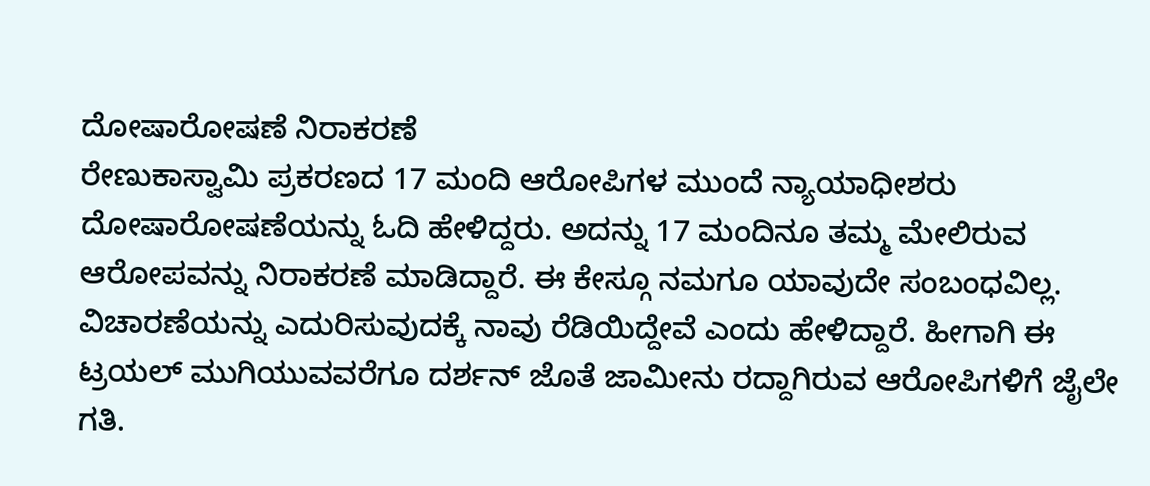ದೋಷಾರೋಷಣೆ ನಿರಾಕರಣೆ
ರೇಣುಕಾಸ್ವಾಮಿ ಪ್ರಕರಣದ 17 ಮಂದಿ ಆರೋಪಿಗಳ ಮುಂದೆ ನ್ಯಾಯಾಧೀಶರು ದೋಷಾರೋಷಣೆಯನ್ನು ಓದಿ ಹೇಳಿದ್ದರು. ಅದನ್ನು 17 ಮಂದಿನೂ ತಮ್ಮ ಮೇಲಿರುವ ಆರೋಪವನ್ನು ನಿರಾಕರಣೆ ಮಾಡಿದ್ದಾರೆ. ಈ ಕೇಸ್ಗೂ ನಮಗೂ ಯಾವುದೇ ಸಂಬಂಧವಿಲ್ಲ. ವಿಚಾರಣೆಯನ್ನು ಎದುರಿಸುವುದಕ್ಕೆ ನಾವು ರೆಡಿಯಿದ್ದೇವೆ ಎಂದು ಹೇಳಿದ್ದಾರೆ. ಹೀಗಾಗಿ ಈ ಟ್ರಯಲ್ ಮುಗಿಯುವವರೆಗೂ ದರ್ಶನ್ ಜೊತೆ ಜಾಮೀನು ರದ್ದಾಗಿರುವ ಆರೋಪಿಗಳಿಗೆ ಜೈಲೇ ಗತಿ.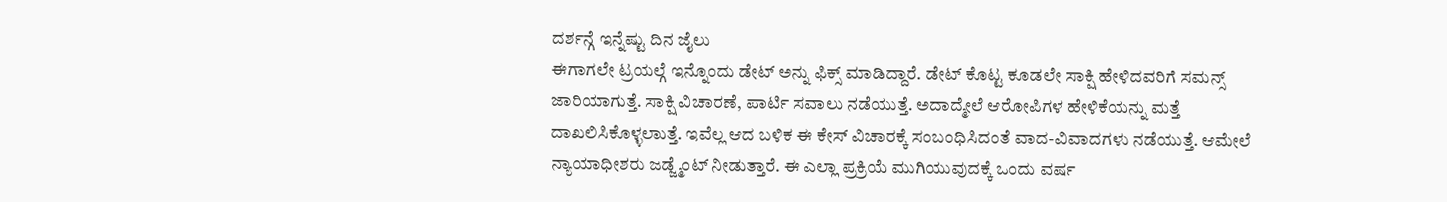ದರ್ಶನ್ಗೆ ಇನ್ನೆಷ್ಟು ದಿನ ಜೈಲು
ಈಗಾಗಲೇ ಟ್ರಯಲ್ಗೆ ಇನ್ನೊಂದು ಡೇಟ್ ಅನ್ನು ಫಿಕ್ಸ್ ಮಾಡಿದ್ದಾರೆ. ಡೇಟ್ ಕೊಟ್ಟ ಕೂಡಲೇ ಸಾಕ್ಷಿ ಹೇಳಿದವರಿಗೆ ಸಮನ್ಸ್ ಜಾರಿಯಾಗುತ್ತೆ. ಸಾಕ್ಷಿ ವಿಚಾರಣೆ, ಪಾರ್ಟಿ ಸವಾಲು ನಡೆಯುತ್ತೆ. ಅದಾದ್ಮೇಲೆ ಆರೋಪಿಗಳ ಹೇಳಿಕೆಯನ್ನು ಮತ್ತೆ ದಾಖಲಿಸಿಕೊಳ್ಳಲಾುತ್ತೆ. ಇವೆಲ್ಲ ಆದ ಬಳಿಕ ಈ ಕೇಸ್ ವಿಚಾರಕ್ಕೆ ಸಂಬಂಧಿಸಿದಂತೆ ವಾದ-ವಿವಾದಗಳು ನಡೆಯುತ್ತೆ. ಆಮೇಲೆ ನ್ಯಾಯಾಧೀಶರು ಜಡ್ಜ್ಮೆಂಟ್ ನೀಡುತ್ತಾರೆ. ಈ ಎಲ್ಲಾ ಪ್ರಕ್ರಿಯೆ ಮುಗಿಯುವುದಕ್ಕೆ ಒಂದು ವರ್ಷ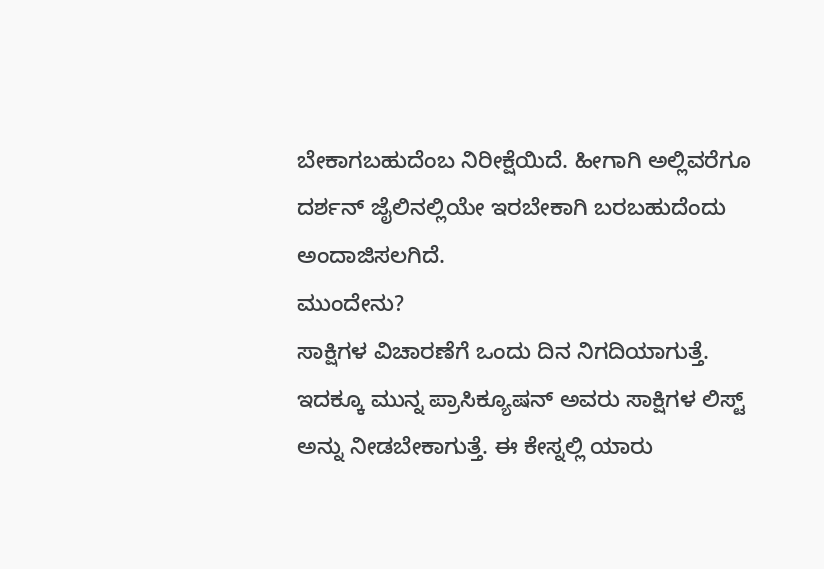ಬೇಕಾಗಬಹುದೆಂಬ ನಿರೀಕ್ಷೆಯಿದೆ. ಹೀಗಾಗಿ ಅಲ್ಲಿವರೆಗೂ ದರ್ಶನ್ ಜೈಲಿನಲ್ಲಿಯೇ ಇರಬೇಕಾಗಿ ಬರಬಹುದೆಂದು ಅಂದಾಜಿಸಲಗಿದೆ.
ಮುಂದೇನು?
ಸಾಕ್ಷಿಗಳ ವಿಚಾರಣೆಗೆ ಒಂದು ದಿನ ನಿಗದಿಯಾಗುತ್ತೆ. ಇದಕ್ಕೂ ಮುನ್ನ ಪ್ರಾಸಿಕ್ಯೂಷನ್ ಅವರು ಸಾಕ್ಷಿಗಳ ಲಿಸ್ಟ್ ಅನ್ನು ನೀಡಬೇಕಾಗುತ್ತೆ. ಈ ಕೇಸ್ನಲ್ಲಿ ಯಾರು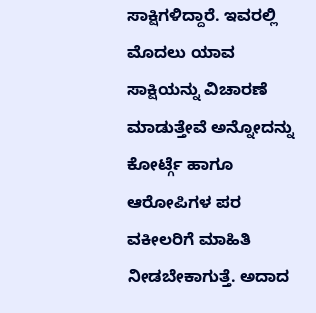ಸಾಕ್ಷಿಗಳಿದ್ದಾರೆ. ಇವರಲ್ಲಿ ಮೊದಲು ಯಾವ ಸಾಕ್ಷಿಯನ್ನು ವಿಚಾರಣೆ ಮಾಡುತ್ತೇವೆ ಅನ್ನೋದನ್ನು ಕೋರ್ಟ್ಗೆ ಹಾಗೂ ಆರೋಪಿಗಳ ಪರ ವಕೀಲರಿಗೆ ಮಾಹಿತಿ ನೀಡಬೇಕಾಗುತ್ತೆ. ಅದಾದ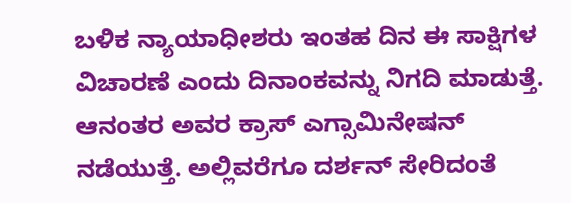ಬಳಿಕ ನ್ಯಾಯಾಧೀಶರು ಇಂತಹ ದಿನ ಈ ಸಾಕ್ಷಿಗಳ ವಿಚಾರಣೆ ಎಂದು ದಿನಾಂಕವನ್ನು ನಿಗದಿ ಮಾಡುತ್ತೆ. ಆನಂತರ ಅವರ ಕ್ರಾಸ್ ಎಗ್ಸಾಮಿನೇಷನ್ ನಡೆಯುತ್ತೆ. ಅಲ್ಲಿವರೆಗೂ ದರ್ಶನ್ ಸೇರಿದಂತೆ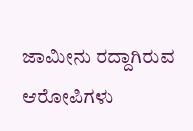ಜಾಮೀನು ರದ್ದಾಗಿರುವ ಆರೋಪಿಗಳು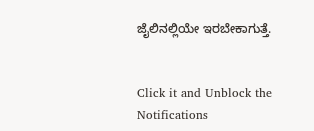ಜೈಲಿನಲ್ಲಿಯೇ ಇರಬೇಕಾಗುತ್ತೆ.


Click it and Unblock the Notifications